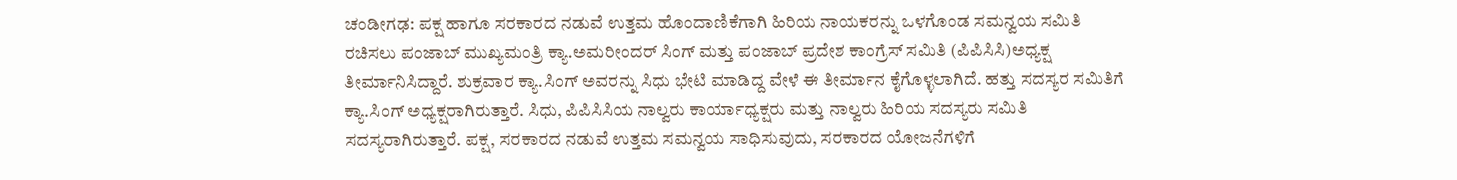ಚಂಡೀಗಢ: ಪಕ್ಷ ಹಾಗೂ ಸರಕಾರದ ನಡುವೆ ಉತ್ತಮ ಹೊಂದಾಣಿಕೆಗಾಗಿ ಹಿರಿಯ ನಾಯಕರನ್ನು ಒಳಗೊಂಡ ಸಮನ್ವಯ ಸಮಿತಿ ರಚಿಸಲು ಪಂಜಾಬ್ ಮುಖ್ಯಮಂತ್ರಿ ಕ್ಯಾ.ಅಮರೀಂದರ್ ಸಿಂಗ್ ಮತ್ತು ಪಂಜಾಬ್ ಪ್ರದೇಶ ಕಾಂಗ್ರೆಸ್ ಸಮಿತಿ (ಪಿಪಿಸಿಸಿ)ಅಧ್ಯಕ್ಷ ತೀರ್ಮಾನಿಸಿದ್ದಾರೆ. ಶುಕ್ರವಾರ ಕ್ಯಾ.ಸಿಂಗ್ ಅವರನ್ನು ಸಿಧು ಭೇಟಿ ಮಾಡಿದ್ದ ವೇಳೆ ಈ ತೀರ್ಮಾನ ಕೈಗೊಳ್ಳಲಾಗಿದೆ. ಹತ್ತು ಸದಸ್ಯರ ಸಮಿತಿಗೆ ಕ್ಯಾ.ಸಿಂಗ್ ಅಧ್ಯಕ್ಷರಾಗಿರುತ್ತಾರೆ. ಸಿಧು, ಪಿಪಿಸಿಸಿಯ ನಾಲ್ವರು ಕಾರ್ಯಾಧ್ಯಕ್ಷರು ಮತ್ತು ನಾಲ್ವರು ಹಿರಿಯ ಸದಸ್ಯರು ಸಮಿತಿ ಸದಸ್ಯರಾಗಿರುತ್ತಾರೆ. ಪಕ್ಷ, ಸರಕಾರದ ನಡುವೆ ಉತ್ತಮ ಸಮನ್ವಯ ಸಾಧಿಸುವುದು, ಸರಕಾರದ ಯೋಜನೆಗಳಿಗೆ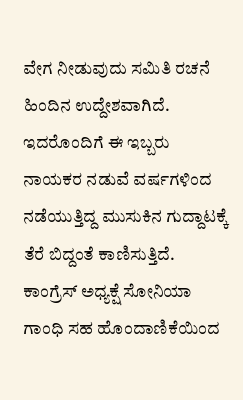ವೇಗ ನೀಡುವುದು ಸಮಿತಿ ರಚನೆ ಹಿಂದಿನ ಉದ್ದೇಶವಾಗಿದೆ. ಇದರೊಂದಿಗೆ ಈ ಇಬ್ಬರು ನಾಯಕರ ನಡುವೆ ವರ್ಷಗಳಿಂದ ನಡೆಯುತ್ತಿದ್ದ ಮುಸುಕಿನ ಗುದ್ದಾಟಕ್ಕೆ ತೆರೆ ಬಿದ್ದಂತೆ ಕಾಣಿಸುತ್ತಿದೆ. ಕಾಂಗ್ರೆಸ್ ಅಧ್ಯಕ್ಷೆ ಸೋನಿಯಾ ಗಾಂಧಿ ಸಹ ಹೊಂದಾಣಿಕೆಯಿಂದ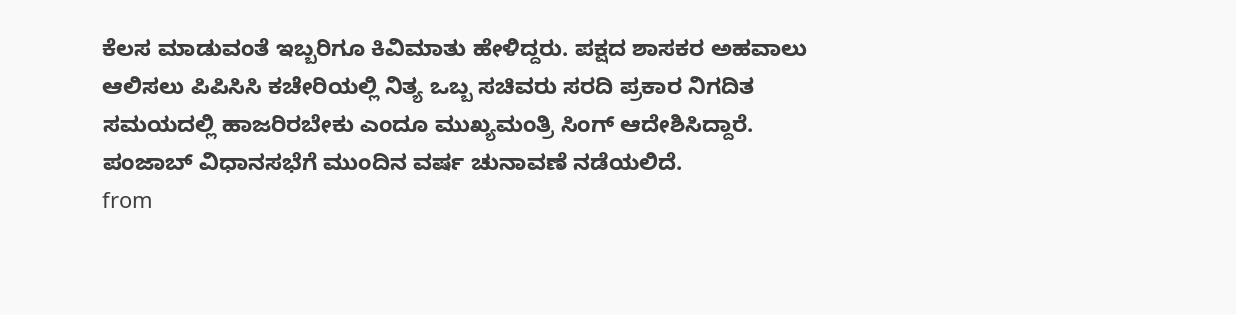ಕೆಲಸ ಮಾಡುವಂತೆ ಇಬ್ಬರಿಗೂ ಕಿವಿಮಾತು ಹೇಳಿದ್ದರು. ಪಕ್ಷದ ಶಾಸಕರ ಅಹವಾಲು ಆಲಿಸಲು ಪಿಪಿಸಿಸಿ ಕಚೇರಿಯಲ್ಲಿ ನಿತ್ಯ ಒಬ್ಬ ಸಚಿವರು ಸರದಿ ಪ್ರಕಾರ ನಿಗದಿತ ಸಮಯದಲ್ಲಿ ಹಾಜರಿರಬೇಕು ಎಂದೂ ಮುಖ್ಯಮಂತ್ರಿ ಸಿಂಗ್ ಆದೇಶಿಸಿದ್ದಾರೆ. ಪಂಜಾಬ್ ವಿಧಾನಸಭೆಗೆ ಮುಂದಿನ ವರ್ಷ ಚುನಾವಣೆ ನಡೆಯಲಿದೆ.
from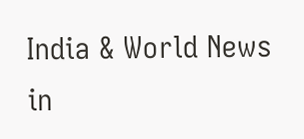India & World News in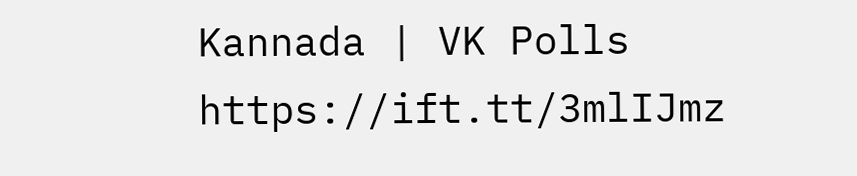Kannada | VK Polls https://ift.tt/3mlIJmz